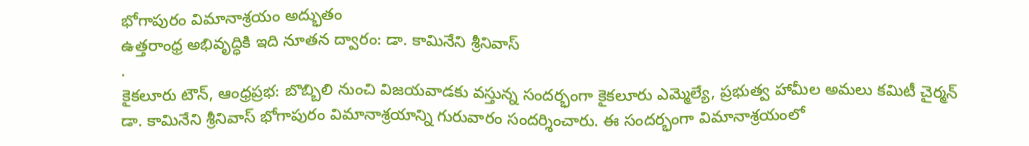భోగాపురం విమానాశ్రయం అద్భుతం
ఉత్తరాంధ్ర అభివృద్ధికి ఇది నూతన ద్వారం: డా. కామినేని శ్రీనివాస్
.
కైకలూరు టౌన్, ఆంధ్రప్రభ: బొబ్బిలి నుంచి విజయవాడకు వస్తున్న సందర్భంగా కైకలూరు ఎమ్మెల్యే, ప్రభుత్వ హామీల అమలు కమిటీ చైర్మన్ డా. కామినేని శ్రీనివాస్ భోగాపురం విమానాశ్రయాన్ని గురువారం సందర్శించారు. ఈ సందర్భంగా విమానాశ్రయంలో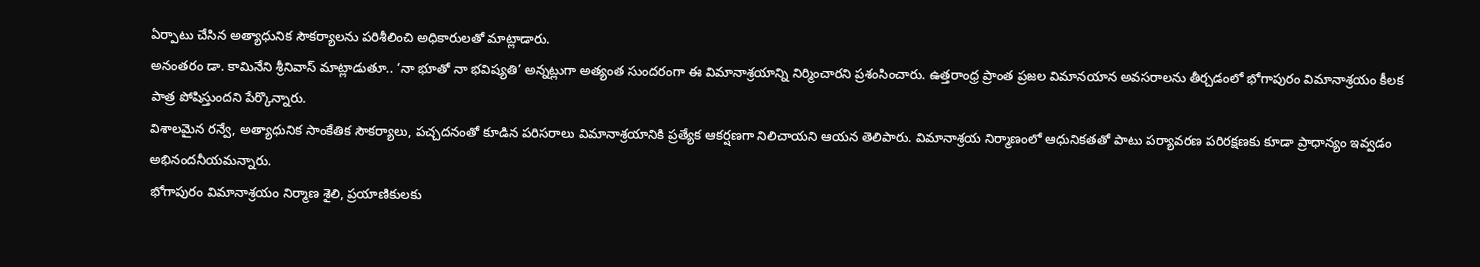ఏర్పాటు చేసిన అత్యాధునిక సౌకర్యాలను పరిశీలించి అధికారులతో మాట్లాడారు.
అనంతరం డా. కామినేని శ్రీనివాస్ మాట్లాడుతూ.. ‘నా భూతో నా భవిష్యతి’ అన్నట్లుగా అత్యంత సుందరంగా ఈ విమానాశ్రయాన్ని నిర్మించారని ప్రశంసించారు. ఉత్తరాంధ్ర ప్రాంత ప్రజల విమానయాన అవసరాలను తీర్చడంలో భోగాపురం విమానాశ్రయం కీలక పాత్ర పోషిస్తుందని పేర్కొన్నారు.
విశాలమైన రన్వే, అత్యాధునిక సాంకేతిక సౌకర్యాలు, పచ్చదనంతో కూడిన పరిసరాలు విమానాశ్రయానికి ప్రత్యేక ఆకర్షణగా నిలిచాయని ఆయన తెలిపారు. విమానాశ్రయ నిర్మాణంలో ఆధునికతతో పాటు పర్యావరణ పరిరక్షణకు కూడా ప్రాధాన్యం ఇవ్వడం అభినందనీయమన్నారు.
భోగాపురం విమానాశ్రయం నిర్మాణ శైలి, ప్రయాణికులకు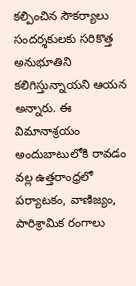కల్పించిన సౌకర్యాలు సందర్శకులకు సరికొత్త అనుభూతిని కలిగిస్తున్నాయని ఆయన అన్నారు. ఈ విమానాశ్రయం అందుబాటులోకి రావడం వల్ల ఉత్తరాంధ్రలో పర్యాటకం, వాణిజ్యం, పారిశ్రామిక రంగాలు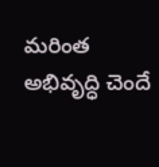మరింత అభివృద్ధి చెందే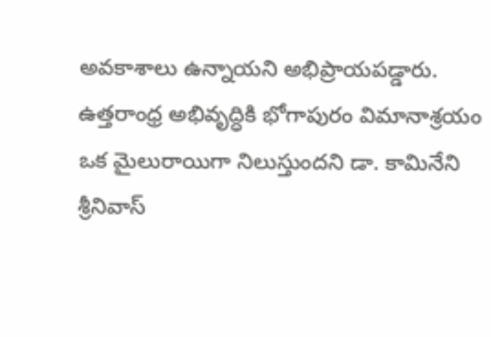అవకాశాలు ఉన్నాయని అభిప్రాయపడ్డారు. ఉత్తరాంధ్ర అభివృద్ధికి భోగాపురం విమానాశ్రయం ఒక మైలురాయిగా నిలుస్తుందని డా. కామినేని శ్రీనివాస్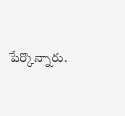పేర్కొన్నారు.